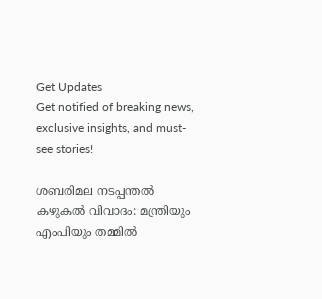Get Updates
Get notified of breaking news, exclusive insights, and must-see stories!

ശബരിമല നടപ്പന്തൽ കഴുകൽ വിവാദം: മന്ത്രിയും എംപിയും തമ്മിൽ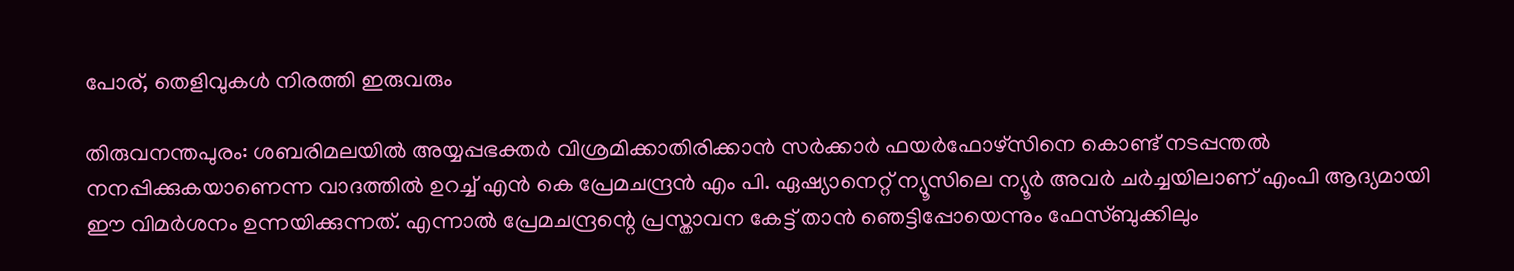പോര്, തെളിവുകൾ നിരത്തി ഇരുവരും

തിരുവനന്തപുരം: ശബരിമലയിൽ അയ്യപ്പഭക്തർ വിശ്രമിക്കാതിരിക്കാൻ സർക്കാർ ഫയർഫോഴ്സിനെ കൊണ്ട് നടപ്പന്തൽ നനപ്പിക്കുകയാണെന്ന വാദത്തിൽ ഉറച്ച് എൻ കെ പ്രേമചന്ദ്രൻ എം പി. ഏഷ്യാനെറ്റ് ന്യൂസിലെ ന്യൂർ അവർ ചർച്ചയിലാണ് എംപി ആദ്യമായി ഈ വിമർശനം ഉന്നയിക്കുന്നത്. എന്നാൽ പ്രേമചന്ദ്രന്റെ പ്രസ്താവന കേട്ട് താൻ ഞെട്ടിപ്പോയെന്നും ഫേസ്ബുക്കിലും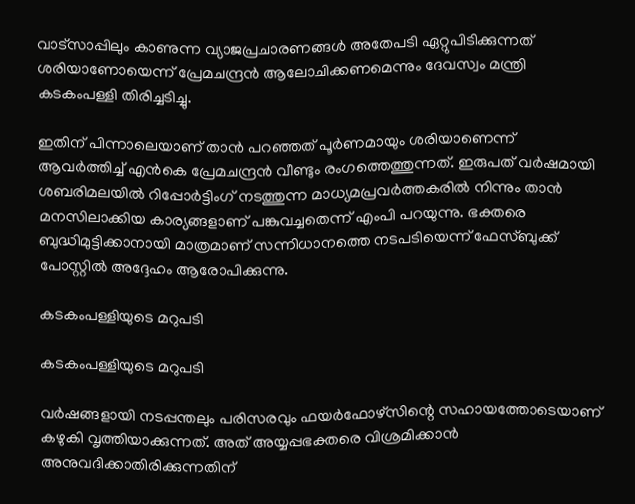വാട്സാപ്പിലും കാണുന്ന വ്യാജപ്രചാരണങ്ങൾ അതേപടി ഏറ്റുപിടിക്കുന്നത് ശരിയാണോയെന്ന് പ്രേമചന്ദ്രൻ ആലോചിക്കണമെന്നും ദേവസ്വം മന്ത്രി കടകംപള്ളി തിരിച്ചടിച്ചു.

ഇതിന് പിന്നാലെയാണ് താൻ പറഞ്ഞത് പൂർണമായും ശരിയാണെന്ന് ആവർത്തിച്ച് എൻകെ പ്രേമചന്ദ്രൻ വീണ്ടും രംഗത്തെത്തുന്നത്. ഇരുപത് വർഷമായി ശബരിമലയിൽ റിപ്പോർട്ടിംഗ് നടത്തുന്ന മാധ്യമപ്രവർത്തകരിൽ നിന്നും താൻ മനസിലാക്കിയ കാര്യങ്ങളാണ് പങ്കുവച്ചതെന്ന് എംപി പറയുന്നു. ഭക്തരെ ബുദ്ധിമുട്ടിക്കാനായി മാത്രമാണ് സന്നിധാനത്തെ നടപടിയെന്ന് ഫേസ്ബുക്ക് പോസ്റ്റിൽ അദ്ദേഹം ആരോപിക്കുന്നു.

കടകംപള്ളിയുടെ മറുപടി

കടകംപള്ളിയുടെ മറുപടി

വർഷങ്ങളായി നടപ്പന്തലും പരിസരവും ഫയർഫോഴ്സിന്റെ സഹായത്തോടെയാണ് കഴുകി വൃത്തിയാക്കുന്നത്. അത് അയ്യപ്പഭക്തരെ വിശ്രമിക്കാൻ അനുവദിക്കാതിരിക്കുന്നതിന്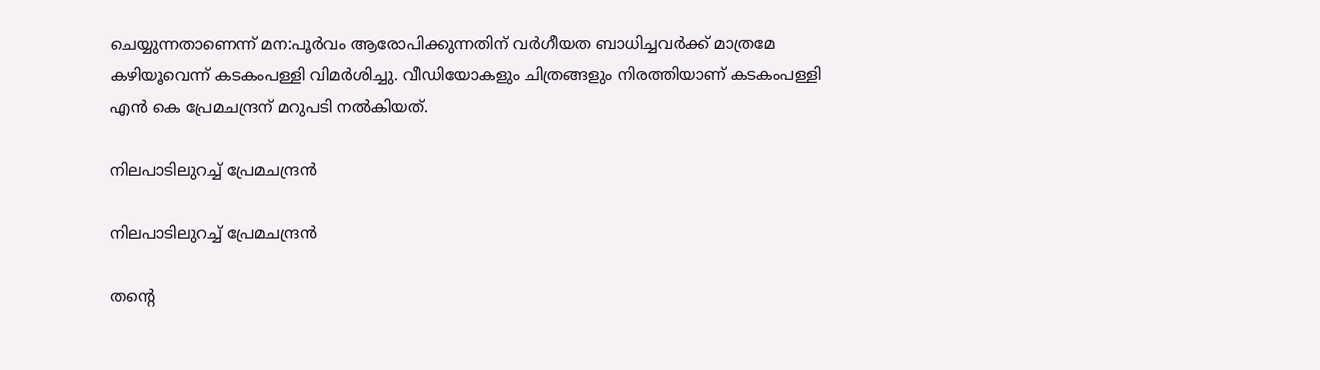ചെയ്യുന്നതാണെന്ന് മന:പൂർവം ആരോപിക്കുന്നതിന് വർഗീയത ബാധിച്ചവർക്ക് മാത്രമേ കഴിയൂവെന്ന് കടകംപള്ളി വിമർശിച്ചു. വീഡിയോകളും ചിത്രങ്ങളും നിരത്തിയാണ് കടകംപള്ളി എൻ കെ പ്രേമചന്ദ്രന് മറുപടി നൽകിയത്.

നിലപാടിലുറച്ച് പ്രേമചന്ദ്രൻ

നിലപാടിലുറച്ച് പ്രേമചന്ദ്രൻ

തന്റെ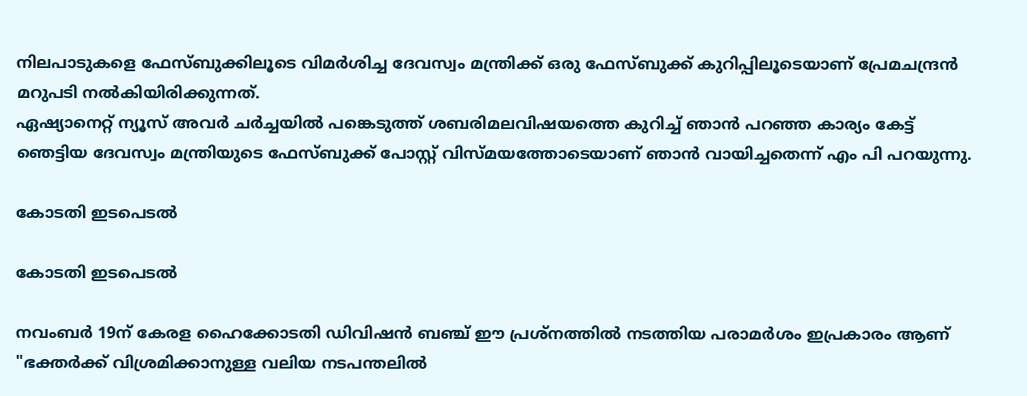നിലപാടുകളെ ഫേസ്ബുക്കിലൂടെ വിമർശിച്ച ദേവസ്വം മന്ത്രിക്ക് ഒരു ഫേസ്ബുക്ക് കുറിപ്പിലൂടെയാണ് പ്രേമചന്ദ്രൻ മറുപടി നൽകിയിരിക്കുന്നത്.
ഏഷ്യാനെറ്റ് ന്യൂസ് അവർ ചർച്ചയിൽ പങ്കെടുത്ത് ശബരിമലവിഷയത്തെ കുറിച്ച് ഞാൻ പറഞ്ഞ കാര്യം കേട്ട് ഞെട്ടിയ ദേവസ്വം മന്ത്രിയുടെ ഫേസ്ബുക്ക് പോസ്റ്റ് വിസ്‌മയത്തോടെയാണ് ഞാൻ വായിച്ചതെന്ന് എം പി പറയുന്നു.

കോടതി ഇടപെടൽ

കോടതി ഇടപെടൽ

നവംബർ 19ന് കേരള ഹൈക്കോടതി ഡിവിഷൻ ബഞ്ച് ഈ പ്രശ്‌നത്തിൽ നടത്തിയ പരാമർശം ഇപ്രകാരം ആണ് "ഭക്തർക്ക് വിശ്രമിക്കാനുള്ള വലിയ നടപന്തലിൽ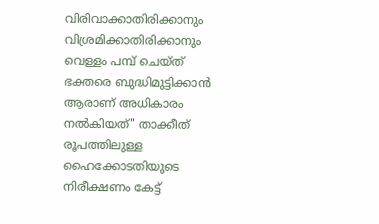വിരിവാക്കാതിരിക്കാനും വിശ്രമിക്കാതിരിക്കാനും വെള്ളം പമ്പ് ചെയ്‌ത്‌ ഭക്തരെ ബുദ്ധിമുട്ടിക്കാൻ ആരാണ് അധികാരം നൽകിയത്" താക്കീത് രൂപത്തിലുള്ള ഹൈക്കോടതിയുടെ നിരീക്ഷണം കേട്ട്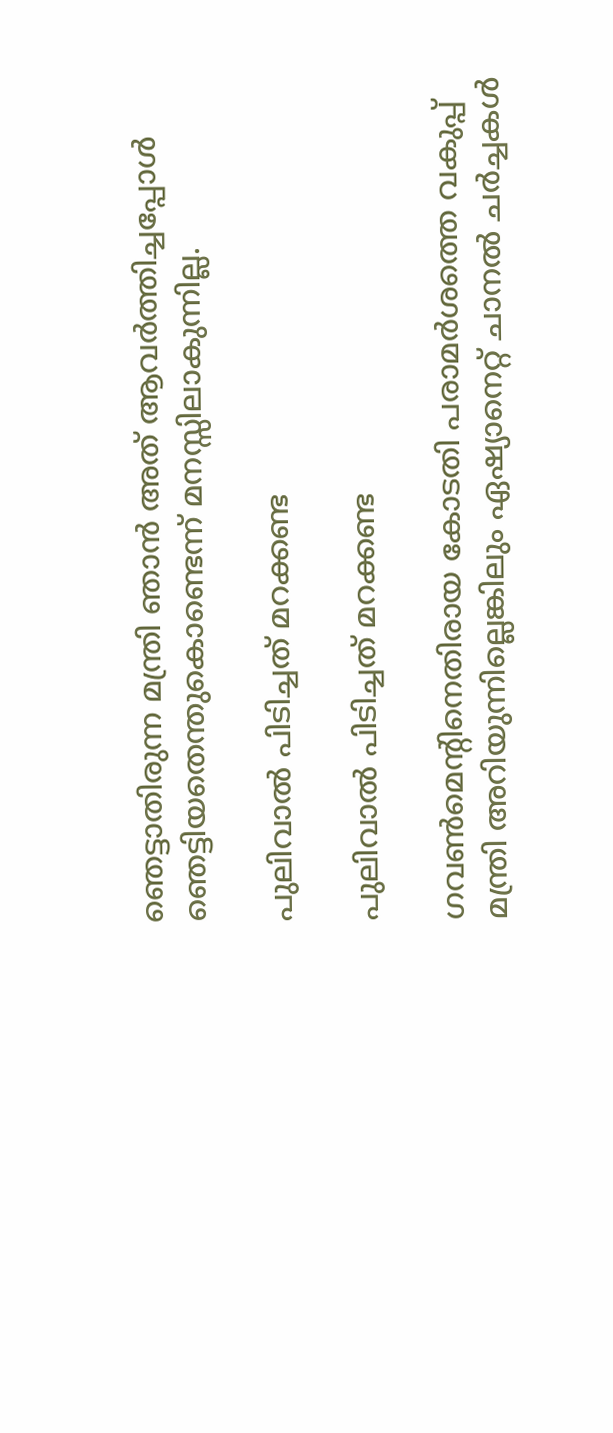ഞെട്ടാതിരുന്ന മന്ത്രി ഞാൻ അത് ആവർത്തിച്ചപ്പോൾ ഞെട്ടിയതെന്തുകൊണ്ടെന്ന് മനസ്സിലാകുന്നില്ല.

പുലിവാൽ പിടിച്ചത് മറക്കണ്ട

പുലിവാൽ പിടിച്ചത് മറക്കണ്ട

ഗവൺമെന്റിനെതിരായ കോടതി പരാമർശത്തെ വകുപ്പ് മന്ത്രി അറിയുന്നില്ലെങ്കിലും ഏഷ്യാനെറ്റ് ചാനൽ ചർച്ചകൾ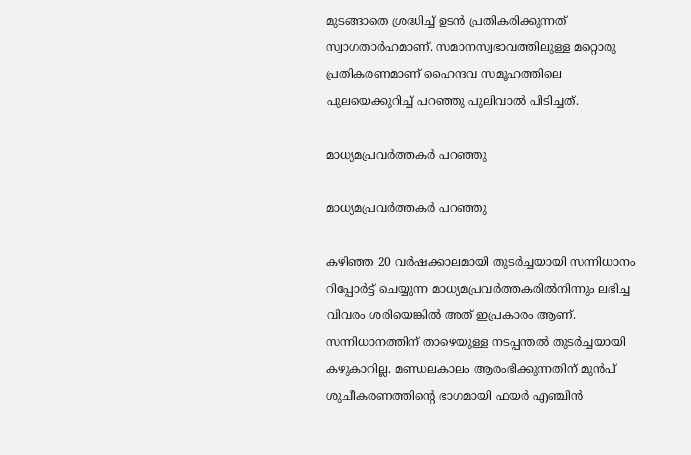മുടങ്ങാതെ ശ്രദ്ധിച്ച് ഉടൻ പ്രതികരിക്കുന്നത് സ്വാഗതാർഹമാണ്. സമാനസ്വഭാവത്തിലുള്ള മറ്റൊരു പ്രതികരണമാണ് ഹൈന്ദവ സമൂഹത്തിലെ പുലയെക്കുറിച്ച് പറഞ്ഞു പുലിവാൽ പിടിച്ചത്.

മാധ്യമപ്രവർത്തകർ പറഞ്ഞു

മാധ്യമപ്രവർത്തകർ പറഞ്ഞു

കഴിഞ്ഞ 20 വർഷക്കാലമായി തുടർച്ചയായി സന്നിധാനം റിപ്പോർട്ട് ചെയ്യുന്ന മാധ്യമപ്രവർത്തകരിൽനിന്നും ലഭിച്ച വിവരം ശരിയെങ്കിൽ അത് ഇപ്രകാരം ആണ്. സന്നിധാനത്തിന് താഴെയുള്ള നടപ്പന്തൽ തുടർച്ചയായി കഴുകാറില്ല. മണ്ഡലകാലം ആരംഭിക്കുന്നതിന് മുൻപ് ശുചീകരണത്തിന്റെ ഭാഗമായി ഫയർ എഞ്ചിൻ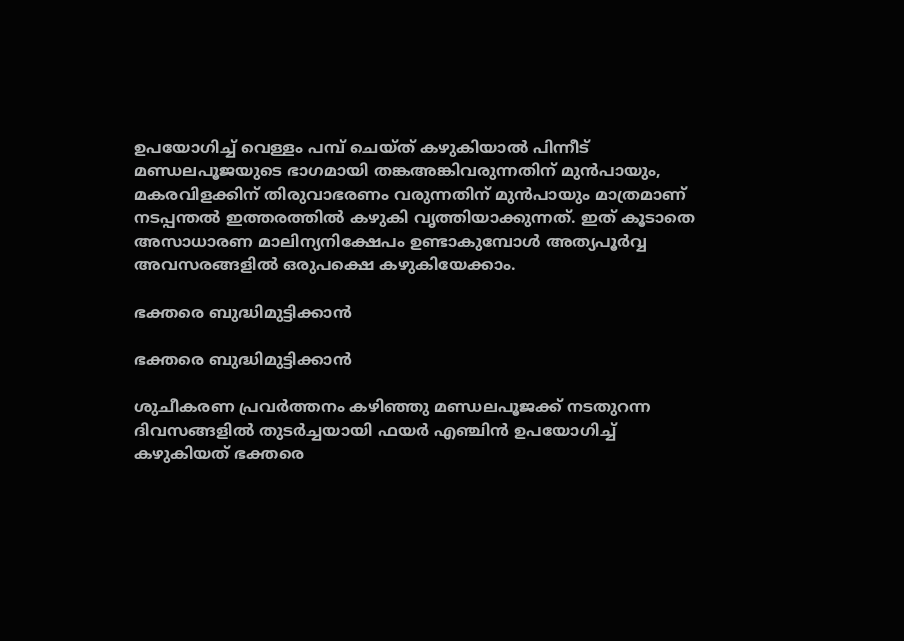ഉപയോഗിച്ച് വെള്ളം പമ്പ്‌ ചെയ്‌ത് കഴുകിയാൽ പിന്നീട് മണ്ഡലപൂജയുടെ ഭാഗമായി തങ്കഅങ്കിവരുന്നതിന് മുൻപായും, മകരവിളക്കിന് തിരുവാഭരണം വരുന്നതിന് മുൻപായും മാത്രമാണ് നടപ്പന്തൽ ഇത്തരത്തിൽ കഴുകി വൃത്തിയാക്കുന്നത്. ഇത് കൂടാതെ അസാധാരണ മാലിന്യനിക്ഷേപം ഉണ്ടാകുമ്പോൾ അത്യപൂർവ്വ അവസരങ്ങളിൽ ഒരുപക്ഷെ കഴുകിയേക്കാം.

ഭക്തരെ ബുദ്ധിമുട്ടിക്കാൻ

ഭക്തരെ ബുദ്ധിമുട്ടിക്കാൻ

ശുചീകരണ പ്രവർത്തനം കഴിഞ്ഞു മണ്ഡലപൂജക്ക് നടതുറന്ന ദിവസങ്ങളിൽ തുടർച്ചയായി ഫയർ എഞ്ചിൻ ഉപയോഗിച്ച് കഴുകിയത് ഭക്തരെ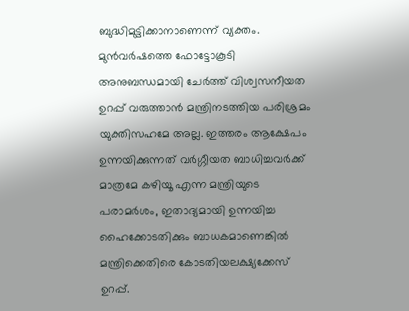ബുദ്ധിമുട്ടിക്കാനാണെന്ന് വ്യക്തം. മുൻവർഷത്തെ ഫോട്ടോകൂടി അനുബന്ധമായി ചേർത്ത് വിശ്വസനീയത ഉറപ്പ് വരുത്താൻ മന്ത്രിനടത്തിയ പരിശ്രമം യുക്തിസഹമേ അല്ല. ഇത്തരം ആക്ഷേപം ഉന്നയിക്കുന്നത് വർഗ്ഗീയത ബാധിച്ചവർക്ക് മാത്രമേ കഴിയൂ എന്ന മന്ത്രിയുടെ പരാമർശം, ഇതാദ്യമായി ഉന്നയിച്ച ഹൈക്കോടതിക്കും ബാധകമാണെങ്കിൽ മന്ത്രിക്കെതിരെ കോടതിയലക്ഷ്യക്കേസ് ഉറപ്പ്.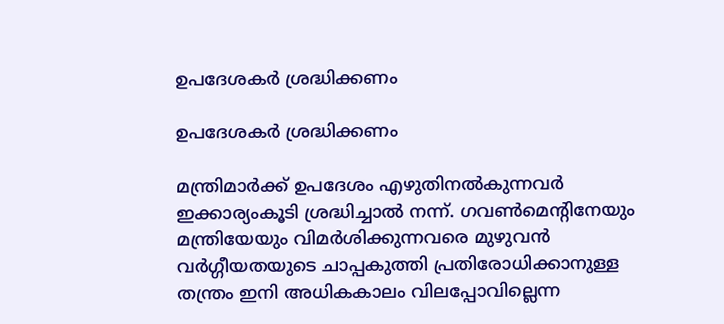ഉപദേശകർ ശ്രദ്ധിക്കണം

ഉപദേശകർ ശ്രദ്ധിക്കണം

മന്ത്രിമാർക്ക് ഉപദേശം എഴുതിനൽകുന്നവർ ഇക്കാര്യംകൂടി ശ്രദ്ധിച്ചാൽ നന്ന്. ഗവൺമെന്റിനേയും മന്ത്രിയേയും വിമർശിക്കുന്നവരെ മുഴുവൻ വർഗ്ഗീയതയുടെ ചാപ്പകുത്തി പ്രതിരോധിക്കാനുള്ള തന്ത്രം ഇനി അധികകാലം വിലപ്പോവില്ലെന്ന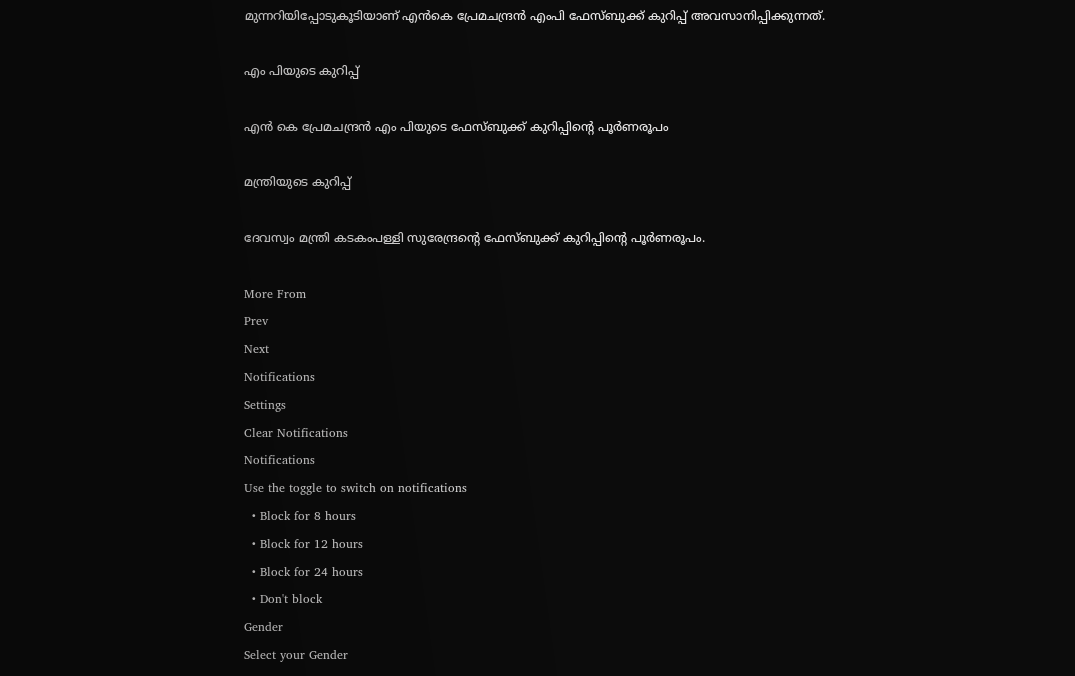മുന്നറിയിപ്പോടുകൂടിയാണ് എൻകെ പ്രേമചന്ദ്രൻ എംപി ഫേസ്ബുക്ക് കുറിപ്പ് അവസാനിപ്പിക്കുന്നത്.

എം പിയുടെ കുറിപ്പ്

എൻ കെ പ്രേമചന്ദ്രൻ എം പിയുടെ ഫേസ്ബുക്ക് കുറിപ്പിന്റെ പൂർണരൂപം

മന്ത്രിയുടെ കുറിപ്പ്

ദേവസ്വം മന്ത്രി കടകംപള്ളി സുരേന്ദ്രന്റെ ഫേസ്ബുക്ക് കുറിപ്പിന്റെ പൂർണരൂപം.

More From
Prev
Next
Notifications
Settings
Clear Notifications
Notifications
Use the toggle to switch on notifications
  • Block for 8 hours
  • Block for 12 hours
  • Block for 24 hours
  • Don't block
Gender
Select your Gender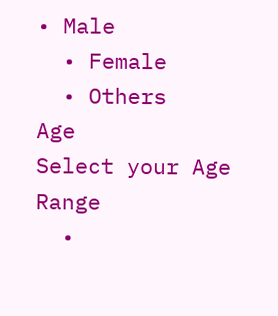• Male
  • Female
  • Others
Age
Select your Age Range
  •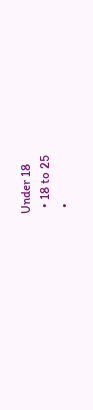Under 18
  • 18 to 25
  •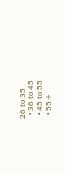26 to 35
  • 36 to 45
  • 45 to 55
  • 55+